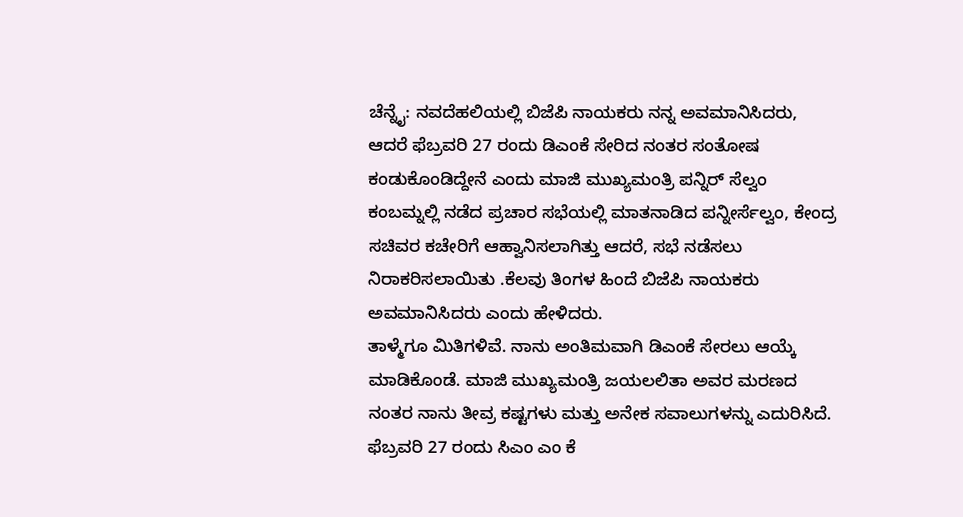ಚೆನ್ನೈ: ನವದೆಹಲಿಯಲ್ಲಿ ಬಿಜೆಪಿ ನಾಯಕರು ನನ್ನ ಅವಮಾನಿಸಿದರು, ಆದರೆ ಫೆಬ್ರವರಿ 27 ರಂದು ಡಿಎಂಕೆ ಸೇರಿದ ನಂತರ ಸಂತೋಷ ಕಂಡುಕೊಂಡಿದ್ದೇನೆ ಎಂದು ಮಾಜಿ ಮುಖ್ಯಮಂತ್ರಿ ಪನ್ನಿರ್ ಸೆಲ್ವಂ
ಕಂಬಮ್ನಲ್ಲಿ ನಡೆದ ಪ್ರಚಾರ ಸಭೆಯಲ್ಲಿ ಮಾತನಾಡಿದ ಪನ್ನೀರ್ಸೆಲ್ವಂ, ಕೇಂದ್ರ ಸಚಿವರ ಕಚೇರಿಗೆ ಆಹ್ವಾನಿಸಲಾಗಿತ್ತು ಆದರೆ, ಸಭೆ ನಡೆಸಲು ನಿರಾಕರಿಸಲಾಯಿತು .ಕೆಲವು ತಿಂಗಳ ಹಿಂದೆ ಬಿಜೆಪಿ ನಾಯಕರು ಅವಮಾನಿಸಿದರು ಎಂದು ಹೇಳಿದರು.
ತಾಳ್ಮೆಗೂ ಮಿತಿಗಳಿವೆ. ನಾನು ಅಂತಿಮವಾಗಿ ಡಿಎಂಕೆ ಸೇರಲು ಆಯ್ಕೆ ಮಾಡಿಕೊಂಡೆ. ಮಾಜಿ ಮುಖ್ಯಮಂತ್ರಿ ಜಯಲಲಿತಾ ಅವರ ಮರಣದ ನಂತರ ನಾನು ತೀವ್ರ ಕಷ್ಟಗಳು ಮತ್ತು ಅನೇಕ ಸವಾಲುಗಳನ್ನು ಎದುರಿಸಿದೆ.
ಫೆಬ್ರವರಿ 27 ರಂದು ಸಿಎಂ ಎಂ ಕೆ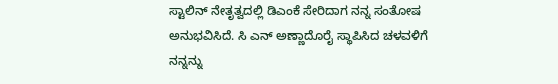ಸ್ಟಾಲಿನ್ ನೇತೃತ್ವದಲ್ಲಿ ಡಿಎಂಕೆ ಸೇರಿದಾಗ ನನ್ನ ಸಂತೋಷ ಅನುಭವಿಸಿದೆ. ಸಿ ಎನ್ ಅಣ್ಣಾದೊರೈ ಸ್ಥಾಪಿಸಿದ ಚಳವಳಿಗೆ ನನ್ನನ್ನು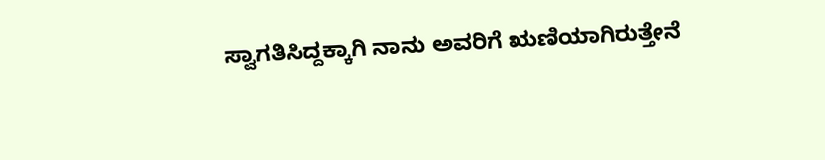ಸ್ವಾಗತಿಸಿದ್ದಕ್ಕಾಗಿ ನಾನು ಅವರಿಗೆ ಋಣಿಯಾಗಿರುತ್ತೇನೆ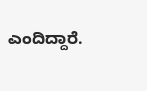ಎಂದಿದ್ದಾರೆ.